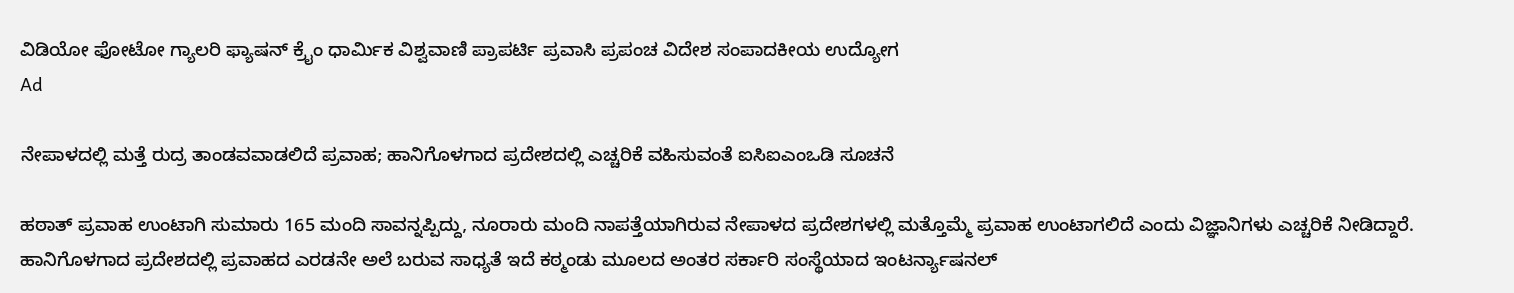ವಿಡಿಯೋ ಫೋಟೋ ಗ್ಯಾಲರಿ ಫ್ಯಾಷನ್ ಕ್ರೈಂ ಧಾರ್ಮಿಕ ವಿಶ್ವವಾಣಿ ಪ್ರಾಪರ್ಟಿ ಪ್ರವಾಸಿ ಪ್ರಪಂಚ ವಿದೇಶ ಸಂಪಾದಕೀಯ ಉದ್ಯೋಗ
Ad

ನೇಪಾಳದಲ್ಲಿ ಮತ್ತೆ ರುದ್ರ ತಾಂಡವವಾಡಲಿದೆ ಪ್ರವಾಹ; ಹಾನಿಗೊಳಗಾದ ಪ್ರದೇಶದಲ್ಲಿ ಎಚ್ಚರಿಕೆ ವಹಿಸುವಂತೆ ಐಸಿಐಎಂಒಡಿ ಸೂಚನೆ

ಹಠಾತ್ ಪ್ರವಾಹ ಉಂಟಾಗಿ ಸುಮಾರು 165 ಮಂದಿ ಸಾವನ್ನಪ್ಪಿದ್ದು, ನೂರಾರು ಮಂದಿ ನಾಪತ್ತೆಯಾಗಿರುವ ನೇಪಾಳದ ಪ್ರದೇಶಗಳಲ್ಲಿ ಮತ್ತೊಮ್ಮೆ ಪ್ರವಾಹ ಉಂಟಾಗಲಿದೆ ಎಂದು ವಿಜ್ಞಾನಿಗಳು ಎಚ್ಚರಿಕೆ ನೀಡಿದ್ದಾರೆ. ಹಾನಿಗೊಳಗಾದ ಪ್ರದೇಶದಲ್ಲಿ ಪ್ರವಾಹದ ಎರಡನೇ ಅಲೆ ಬರುವ ಸಾಧ್ಯತೆ ಇದೆ ಕಠ್ಮಂಡು ಮೂಲದ ಅಂತರ ಸರ್ಕಾರಿ ಸಂಸ್ಥೆಯಾದ ಇಂಟರ್ನ್ಯಾಷನಲ್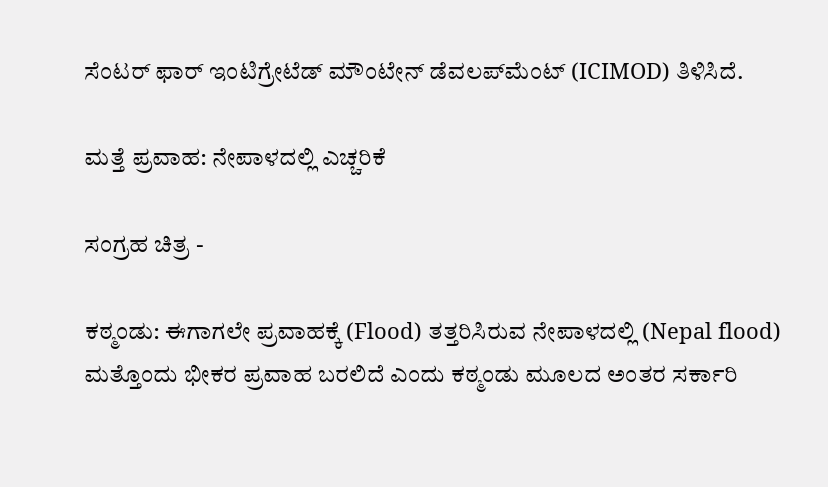ಸೆಂಟರ್ ಫಾರ್ ಇಂಟಿಗ್ರೇಟೆಡ್ ಮೌಂಟೇನ್ ಡೆವಲಪ್‌ಮೆಂಟ್ (ICIMOD) ತಿಳಿಸಿದೆ.

ಮತ್ತೆ ಪ್ರವಾಹ: ನೇಪಾಳದಲ್ಲಿ ಎಚ್ಚರಿಕೆ

ಸಂಗ್ರಹ ಚಿತ್ರ -

ಕಠ್ಮಂಡು: ಈಗಾಗಲೇ ಪ್ರವಾಹಕ್ಕೆ (Flood) ತತ್ತರಿಸಿರುವ ನೇಪಾಳದಲ್ಲಿ (Nepal flood) ಮತ್ತೊಂದು ಭೀಕರ ಪ್ರವಾಹ ಬರಲಿದೆ ಎಂದು ಕಠ್ಮಂಡು ಮೂಲದ ಅಂತರ ಸರ್ಕಾರಿ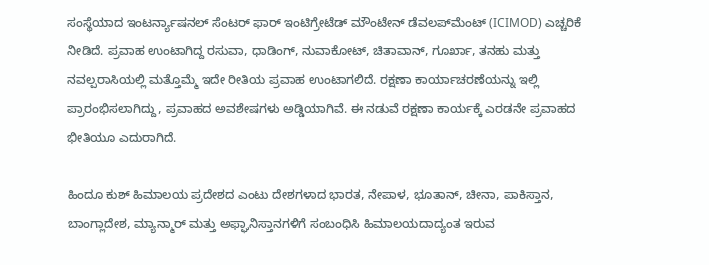ಸಂಸ್ಥೆಯಾದ ಇಂಟರ್ನ್ಯಾಷನಲ್ ಸೆಂಟರ್ ಫಾರ್ ಇಂಟಿಗ್ರೇಟೆಡ್ ಮೌಂಟೇನ್ ಡೆವಲಪ್‌ಮೆಂಟ್ (ICIMOD) ಎಚ್ಚರಿಕೆ ನೀಡಿದೆ. ಪ್ರವಾಹ ಉಂಟಾಗಿದ್ದ ರಸುವಾ, ಧಾಡಿಂಗ್, ನುವಾಕೋಟ್, ಚಿತಾವಾನ್, ಗೂರ್ಖಾ, ತನಹು ಮತ್ತು ನವಲ್ಪರಾಸಿಯಲ್ಲಿ ಮತ್ತೊಮ್ಮೆ ಇದೇ ರೀತಿಯ ಪ್ರವಾಹ ಉಂಟಾಗಲಿದೆ. ರಕ್ಷಣಾ ಕಾರ್ಯಾಚರಣೆಯನ್ನು ಇಲ್ಲಿ ಪ್ರಾರಂಭಿಸಲಾಗಿದ್ದು, ಪ್ರವಾಹದ ಅವಶೇಷಗಳು ಅಡ್ಡಿಯಾಗಿವೆ. ಈ ನಡುವೆ ರಕ್ಷಣಾ ಕಾರ್ಯಕ್ಕೆ ಎರಡನೇ ಪ್ರವಾಹದ ಭೀತಿಯೂ ಎದುರಾಗಿದೆ.

ಹಿಂದೂ ಕುಶ್ ಹಿಮಾಲಯ ಪ್ರದೇಶದ ಎಂಟು ದೇಶಗಳಾದ ಭಾರತ, ನೇಪಾಳ, ಭೂತಾನ್, ಚೀನಾ, ಪಾಕಿಸ್ತಾನ, ಬಾಂಗ್ಲಾದೇಶ, ಮ್ಯಾನ್ಮಾರ್ ಮತ್ತು ಅಫ್ಘಾನಿಸ್ತಾನಗಳಿಗೆ ಸಂಬಂಧಿಸಿ ಹಿಮಾಲಯದಾದ್ಯಂತ ಇರುವ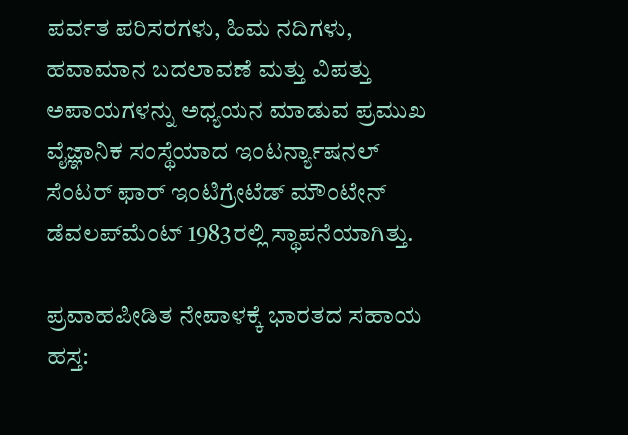ಪರ್ವತ ಪರಿಸರಗಳು, ಹಿಮ ನದಿಗಳು, ಹವಾಮಾನ ಬದಲಾವಣೆ ಮತ್ತು ವಿಪತ್ತು ಅಪಾಯಗಳನ್ನು ಅಧ್ಯಯನ ಮಾಡುವ ಪ್ರಮುಖ ವೈಜ್ಞಾನಿಕ ಸಂಸ್ಥೆಯಾದ ಇಂಟರ್ನ್ಯಾಷನಲ್ ಸೆಂಟರ್ ಫಾರ್ ಇಂಟಿಗ್ರೇಟೆಡ್ ಮೌಂಟೇನ್ ಡೆವಲಪ್‌ಮೆಂಟ್ 1983ರಲ್ಲಿ ಸ್ಥಾಪನೆಯಾಗಿತ್ತು.

ಪ್ರವಾಹಪೀಡಿತ ನೇಪಾಳಕ್ಕೆ ಭಾರತದ ಸಹಾಯ ಹಸ್ತ: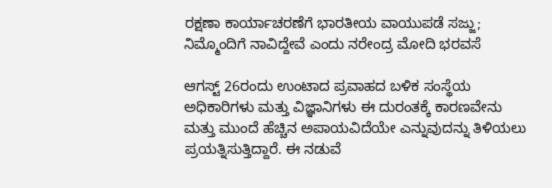ರಕ್ಷಣಾ ಕಾರ್ಯಾಚರಣೆಗೆ ಭಾರತೀಯ ವಾಯುಪಡೆ ಸಜ್ಜು; ನಿಮ್ಮೊಂದಿಗೆ ನಾವಿದ್ದೇವೆ ಎಂದು ನರೇಂದ್ರ ಮೋದಿ ಭರವಸೆ

ಆಗಸ್ಟ್ 26ರಂದು ಉಂಟಾದ ಪ್ರವಾಹದ ಬಳಿಕ ಸಂಸ್ಥೆಯ ಅಧಿಕಾರಿಗಳು ಮತ್ತು ವಿಜ್ಞಾನಿಗಳು ಈ ದುರಂತಕ್ಕೆ ಕಾರಣವೇನು ಮತ್ತು ಮುಂದೆ ಹೆಚ್ಚಿನ ಅಪಾಯವಿದೆಯೇ ಎನ್ನುವುದನ್ನು ತಿಳಿಯಲು ಪ್ರಯತ್ನಿಸುತ್ತಿದ್ದಾರೆ. ಈ ನಡುವೆ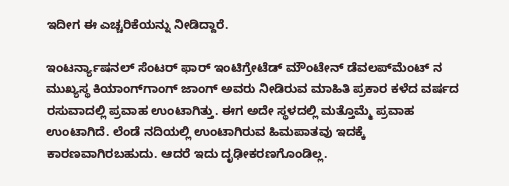ಇದೀಗ ಈ ಎಚ್ಚರಿಕೆಯನ್ನು ನೀಡಿದ್ದಾರೆ.

ಇಂಟರ್ನ್ಯಾಷನಲ್ ಸೆಂಟರ್ ಫಾರ್ ಇಂಟಿಗ್ರೇಟೆಡ್ ಮೌಂಟೇನ್ ಡೆವಲಪ್‌ಮೆಂಟ್ ನ ಮುಖ್ಯಸ್ಥ ಕಿಯಾಂಗ್‌ಗಾಂಗ್ ಜಾಂಗ್ ಅವರು ನೀಡಿರುವ ಮಾಹಿತಿ ಪ್ರಕಾರ ಕಳೆದ ವರ್ಷದ ರಸುವಾದಲ್ಲಿ ಪ್ರವಾಹ ಉಂಟಾಗಿತ್ತು. ಈಗ ಅದೇ ಸ್ಥಳದಲ್ಲಿ ಮತ್ತೊಮ್ಮೆ ಪ್ರವಾಹ ಉಂಟಾಗಿದೆ. ಲೆಂಡೆ ನದಿಯಲ್ಲಿ ಉಂಟಾಗಿರುವ ಹಿಮಪಾತವು ಇದಕ್ಕೆ ಕಾರಣವಾಗಿರಬಹುದು. ಆದರೆ ಇದು ದೃಢೀಕರಣಗೊಂಡಿಲ್ಲ.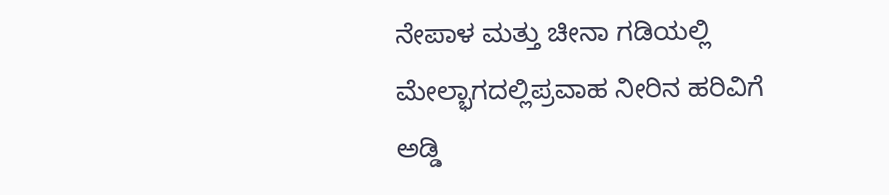ನೇಪಾಳ ಮತ್ತು ಚೀನಾ ಗಡಿಯಲ್ಲಿ ಮೇಲ್ಭಾಗದಲ್ಲಿಪ್ರವಾಹ ನೀರಿನ ಹರಿವಿಗೆ ಅಡ್ಡಿ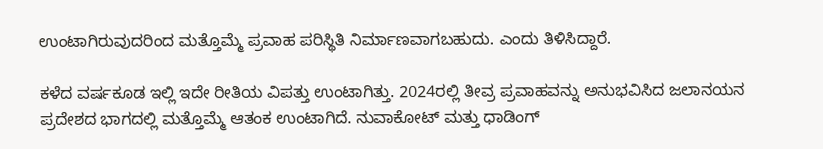ಉಂಟಾಗಿರುವುದರಿಂದ ಮತ್ತೊಮ್ಮೆ ಪ್ರವಾಹ ಪರಿಸ್ಥಿತಿ ನಿರ್ಮಾಣವಾಗಬಹುದು. ಎಂದು ತಿಳಿಸಿದ್ದಾರೆ.

ಕಳೆದ ವರ್ಷಕೂಡ ಇಲ್ಲಿ ಇದೇ ರೀತಿಯ ವಿಪತ್ತು ಉಂಟಾಗಿತ್ತು. 2024ರಲ್ಲಿ ತೀವ್ರ ಪ್ರವಾಹವನ್ನು ಅನುಭವಿಸಿದ ಜಲಾನಯನ ಪ್ರದೇಶದ ಭಾಗದಲ್ಲಿ ಮತ್ತೊಮ್ಮೆ ಆತಂಕ ಉಂಟಾಗಿದೆ. ನುವಾಕೋಟ್ ಮತ್ತು ಧಾಡಿಂಗ್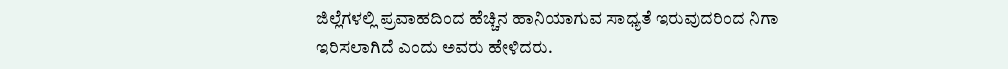ಜಿಲ್ಲೆಗಳಲ್ಲಿ ಪ್ರವಾಹದಿಂದ ಹೆಚ್ಚಿನ ಹಾನಿಯಾಗುವ ಸಾಧ್ಯತೆ ಇರುವುದರಿಂದ ನಿಗಾ ಇರಿಸಲಾಗಿದೆ ಎಂದು ಅವರು ಹೇಳಿದರು.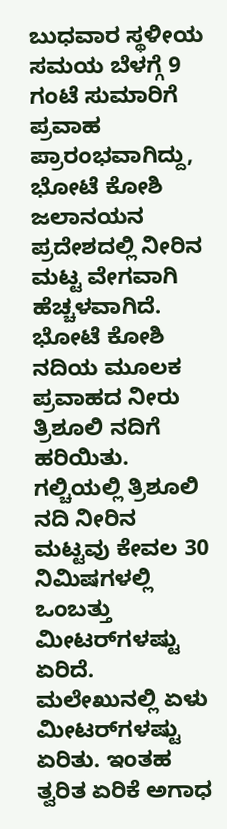ಬುಧವಾರ ಸ್ಥಳೀಯ ಸಮಯ ಬೆಳಗ್ಗೆ 9 ಗಂಟೆ ಸುಮಾರಿಗೆ ಪ್ರವಾಹ ಪ್ರಾರಂಭವಾಗಿದ್ದು, ಭೋಟೆ ಕೋಶಿ ಜಲಾನಯನ ಪ್ರದೇಶದಲ್ಲಿ ನೀರಿನ ಮಟ್ಟ ವೇಗವಾಗಿ ಹೆಚ್ಚಳವಾಗಿದೆ. ಭೋಟೆ ಕೋಶಿ ನದಿಯ ಮೂಲಕ ಪ್ರವಾಹದ ನೀರು ತ್ರಿಶೂಲಿ ನದಿಗೆ ಹರಿಯಿತು. ಗಲ್ಚಿಯಲ್ಲಿ ತ್ರಿಶೂಲಿ ನದಿ ನೀರಿನ ಮಟ್ಟವು ಕೇವಲ 30 ನಿಮಿಷಗಳಲ್ಲಿ ಒಂಬತ್ತು ಮೀಟರ್‌ಗಳಷ್ಟು ಏರಿದೆ. ಮಲೇಖುನಲ್ಲಿ ಏಳು ಮೀಟರ್‌ಗಳಷ್ಟು ಏರಿತು. ಇಂತಹ ತ್ವರಿತ ಏರಿಕೆ ಅಗಾಧ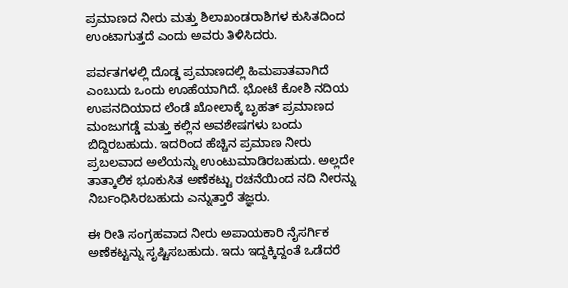ಪ್ರಮಾಣದ ನೀರು ಮತ್ತು ಶಿಲಾಖಂಡರಾಶಿಗಳ ಕುಸಿತದಿಂದ ಉಂಟಾಗುತ್ತದೆ ಎಂದು ಅವರು ತಿಳಿಸಿದರು.

ಪರ್ವತಗಳಲ್ಲಿ ದೊಡ್ಡ ಪ್ರಮಾಣದಲ್ಲಿ ಹಿಮಪಾತವಾಗಿದೆ ಎಂಬುದು ಒಂದು ಊಹೆಯಾಗಿದೆ. ಭೋಟೆ ಕೋಶಿ ನದಿಯ ಉಪನದಿಯಾದ ಲೆಂಡೆ ಖೋಲಾಕ್ಕೆ ಬೃಹತ್ ಪ್ರಮಾಣದ ಮಂಜುಗಡ್ಡೆ ಮತ್ತು ಕಲ್ಲಿನ ಅವಶೇಷಗಳು ಬಂದು ಬಿದ್ದಿರಬಹುದು. ಇದರಿಂದ ಹೆಚ್ಚಿನ ಪ್ರಮಾಣ ನೀರು ಪ್ರಬಲವಾದ ಅಲೆಯನ್ನು ಉಂಟುಮಾಡಿರಬಹುದು. ಅಲ್ಲದೇ ತಾತ್ಕಾಲಿಕ ಭೂಕುಸಿತ ಅಣೆಕಟ್ಟು ರಚನೆಯಿಂದ ನದಿ ನೀರನ್ನು ನಿರ್ಬಂಧಿಸಿರಬಹುದು ಎನ್ನುತ್ತಾರೆ ತಜ್ಞರು.

ಈ ರೀತಿ ಸಂಗ್ರಹವಾದ ನೀರು ಅಪಾಯಕಾರಿ ನೈಸರ್ಗಿಕ ಅಣೆಕಟ್ಟನ್ನು ಸೃಷ್ಟಿಸಬಹುದು. ಇದು ಇದ್ದಕ್ಕಿದ್ದಂತೆ ಒಡೆದರೆ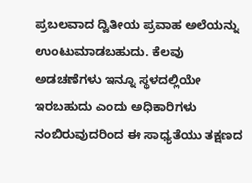ಪ್ರಬಲವಾದ ದ್ವಿತೀಯ ಪ್ರವಾಹ ಅಲೆಯನ್ನು ಉಂಟುಮಾಡಬಹುದು. ಕೆಲವು ಅಡಚಣೆಗಳು ಇನ್ನೂ ಸ್ಥಳದಲ್ಲಿಯೇ ಇರಬಹುದು ಎಂದು ಅಧಿಕಾರಿಗಳು ನಂಬಿರುವುದರಿಂದ ಈ ಸಾಧ್ಯತೆಯು ತಕ್ಷಣದ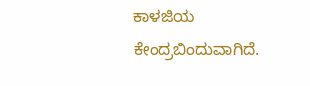ಕಾಳಜಿಯ ಕೇಂದ್ರಬಿಂದುವಾಗಿದೆ.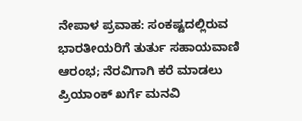ನೇಪಾಳ ಪ್ರವಾಹ: ಸಂಕಷ್ಟದಲ್ಲಿರುವ ಭಾರತೀಯರಿಗೆ ತುರ್ತು ಸಹಾಯವಾಣಿ ಆರಂಭ; ನೆರವಿಗಾಗಿ ಕರೆ ಮಾಡಲು ಪ್ರಿಯಾಂಕ್‌ ಖರ್ಗೆ ಮನವಿ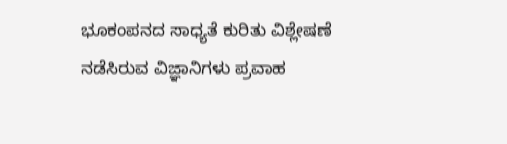ಭೂಕಂಪನದ ಸಾಧ್ಯತೆ ಕುರಿತು ವಿಶ್ಲೇಷಣೆ ನಡೆಸಿರುವ ವಿಜ್ಞಾನಿಗಳು ಪ್ರವಾಹ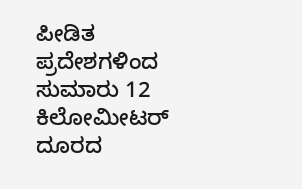ಪೀಡಿತ ಪ್ರದೇಶಗಳಿಂದ ಸುಮಾರು 12 ಕಿಲೋಮೀಟರ್ ದೂರದ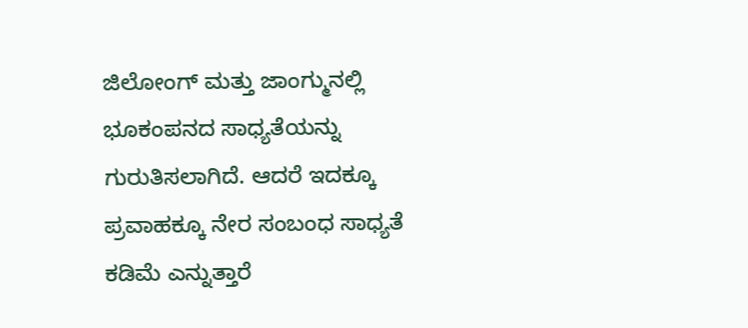ಜಿಲೋಂಗ್‌ ಮತ್ತು ಜಾಂಗ್ಮುನಲ್ಲಿ ಭೂಕಂಪನದ ಸಾಧ್ಯತೆಯನ್ನು ಗುರುತಿಸಲಾಗಿದೆ. ಆದರೆ ಇದಕ್ಕೂ ಪ್ರವಾಹಕ್ಕೂ ನೇರ ಸಂಬಂಧ ಸಾಧ್ಯತೆ ಕಡಿಮೆ ಎನ್ನುತ್ತಾರೆ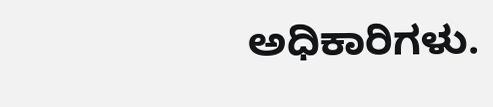ಅಧಿಕಾರಿಗಳು.